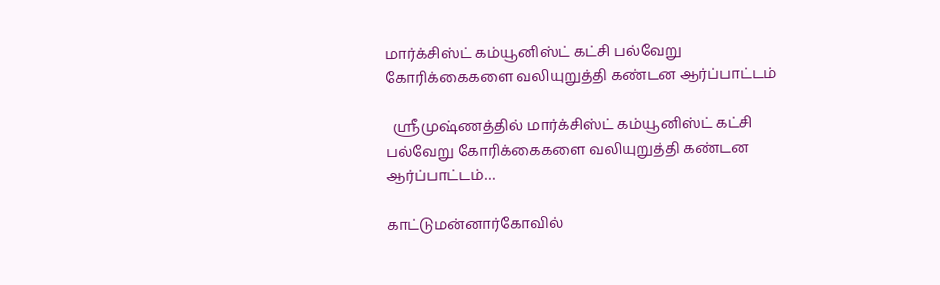மார்க்சிஸ்ட் கம்யூனிஸ்ட் கட்சி பல்வேறு கோரிக்கைகளை வலியுறுத்தி கண்டன ஆர்ப்பாட்டம்

  ஸ்ரீமுஷ்ணத்தில் மார்க்சிஸ்ட் கம்யூனிஸ்ட் கட்சி பல்வேறு கோரிக்கைகளை வலியுறுத்தி கண்டன ஆர்ப்பாட்டம்…

காட்டுமன்னார்கோவில்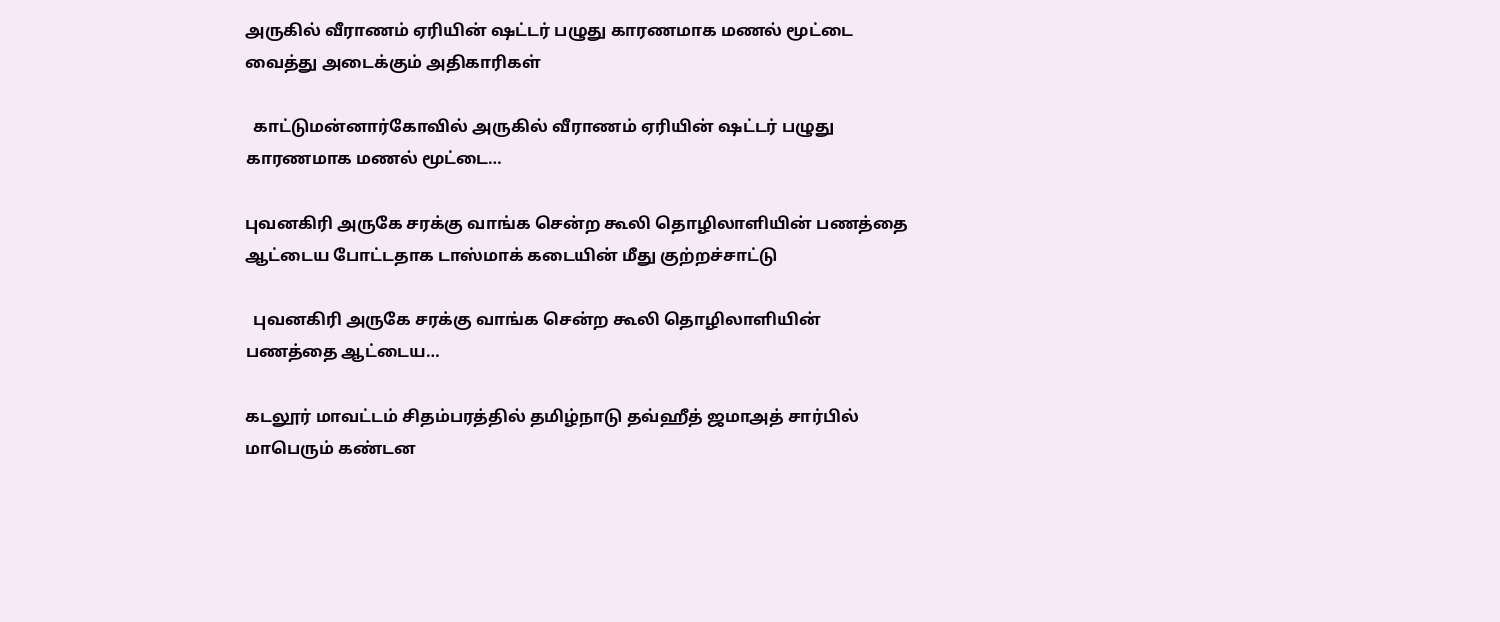அருகில் வீராணம் ஏரியின் ஷட்டர் பழுது காரணமாக மணல் மூட்டை வைத்து அடைக்கும் அதிகாரிகள்

  காட்டுமன்னார்கோவில் அருகில் வீராணம் ஏரியின் ஷட்டர் பழுது காரணமாக மணல் மூட்டை…

புவனகிரி அருகே சரக்கு வாங்க சென்ற கூலி தொழிலாளியின் பணத்தை ஆட்டைய போட்டதாக டாஸ்மாக் கடையின் மீது குற்றச்சாட்டு

  புவனகிரி அருகே சரக்கு வாங்க சென்ற கூலி தொழிலாளியின் பணத்தை ஆட்டைய…

கடலூர் மாவட்டம் சிதம்பரத்தில் தமிழ்நாடு தவ்ஹீத் ஜமாஅத் சார்பில் மாபெரும் கண்டன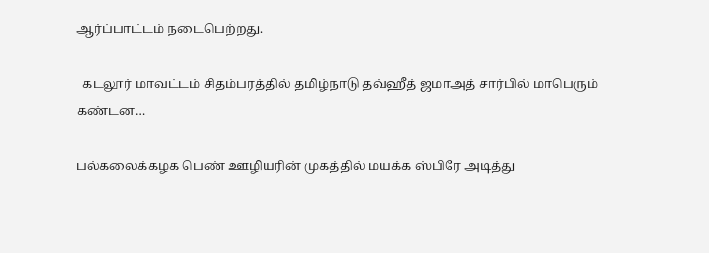ஆர்ப்பாட்டம் நடைபெற்றது.

  கடலூர் மாவட்டம் சிதம்பரத்தில் தமிழ்நாடு தவ்ஹீத் ஜமாஅத் சார்பில் மாபெரும் கண்டன…

பல்கலைக்கழக பெண் ஊழியரின் முகத்தில் மயக்க ஸ்பிரே அடித்து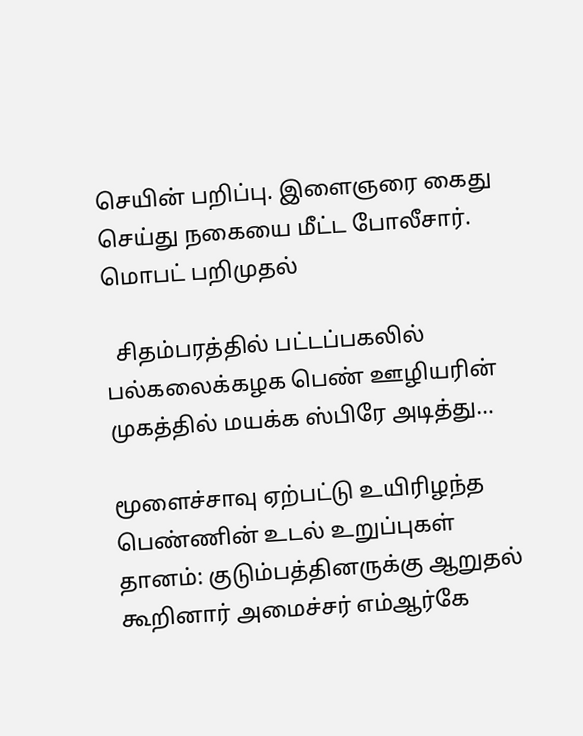செயின் பறிப்பு. இளைஞரை கைது செய்து நகையை மீட்ட போலீசார். மொபட் பறிமுதல்

  சிதம்பரத்தில் பட்டப்பகலில் பல்கலைக்கழக பெண் ஊழியரின் முகத்தில் மயக்க ஸ்பிரே அடித்து…

மூளைச்சாவு ஏற்பட்டு உயிரிழந்த பெண்ணின் உடல் உறுப்புகள் தானம்: குடும்பத்தினருக்கு ஆறுதல் கூறினார் அமைச்சர் எம்ஆர்கே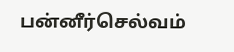பன்னீர்செல்வம்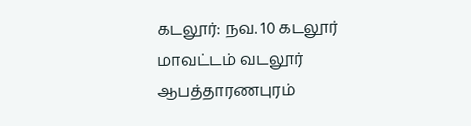கடலூர்: நவ. 10 கடலூர் மாவட்டம் வடலூர் ஆபத்தாரணபுரம்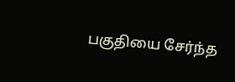பகுதியை சேர்ந்த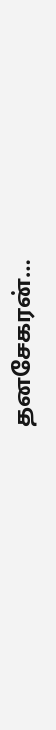தனசேகரன்…